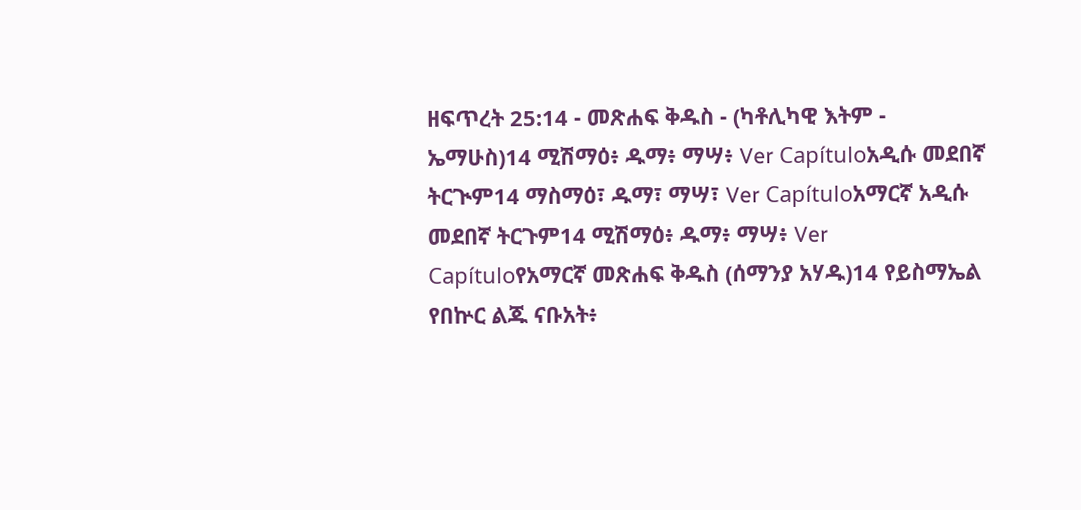ዘፍጥረት 25:14 - መጽሐፍ ቅዱስ - (ካቶሊካዊ እትም - ኤማሁስ)14 ሚሽማዕ፥ ዱማ፥ ማሣ፥ Ver Capítuloአዲሱ መደበኛ ትርጒም14 ማስማዕ፣ ዱማ፣ ማሣ፣ Ver Capítuloአማርኛ አዲሱ መደበኛ ትርጉም14 ሚሽማዕ፥ ዱማ፥ ማሣ፥ Ver Capítuloየአማርኛ መጽሐፍ ቅዱስ (ሰማንያ አሃዱ)14 የይስማኤል የበኵር ልጁ ናቡአት፥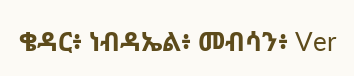ቄዳር፥ ነብዳኤል፥ መብሳን፥ Ver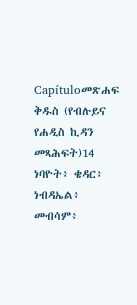Capítuloመጽሐፍ ቅዱስ (የብሉይና የሐዲስ ኪዳን መጻሕፍት)14 ነባዮት፥ ቄዳር፥ ነብዳኤል፥ መብሳም፥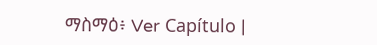ማስማዕ፥ Ver Capítulo |